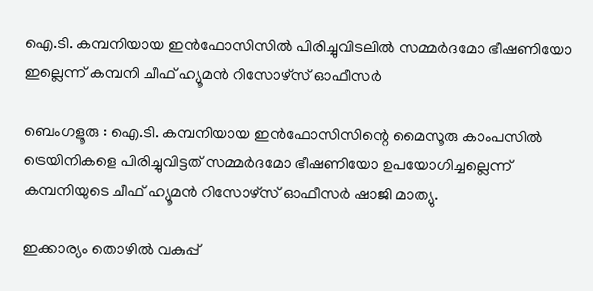ഐ.ടി. കമ്പനിയായ ഇൻഫോസിസിൽ പിരിച്ചുവിടലിൽ സമ്മർദമോ ഭീഷണിയോ ഇല്ലെന്ന് കമ്പനി ചീഫ് ഹ്യൂമൻ റിസോഴ്‌സ് ഓഫീസർ

ബെംഗളൂരു : ഐ.ടി. കമ്പനിയായ ഇൻഫോസിസിന്റെ മൈസൂരു കാംപസിൽ ട്രെയിനികളെ പിരിച്ചുവിട്ടത് സമ്മർദമോ ഭീഷണിയോ ഉപയോഗിച്ചല്ലെന്ന് കമ്പനിയുടെ ചീഫ് ഹ്യൂമൻ റിസോഴ്‌സ് ഓഫീസർ ഷാജി മാത്യു.

ഇക്കാര്യം തൊഴിൽ വകുപ്പ്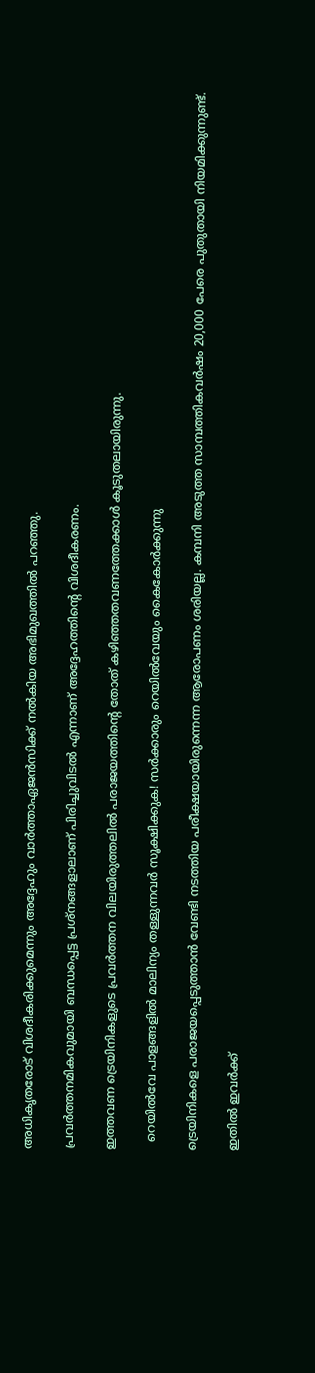അധികൃതരോട് വിശദീകരിക്കുമെന്നും അദ്ദേഹും വാർത്താഏജൻസിക്ക് നൽകിയ അഭിമുഖത്തിൽ പറഞ്ഞു.

പ്രവർത്തനമികവുമായി ബന്ധപ്പെട്ട പ്രശ്നങ്ങളാലാണ് പിരിച്ചുവിടൽ എന്നാണ് അദ്ദേഹത്തിന്റെ വിശദീകരണം.

ഇത്തവണ ട്രെയിനികളുടെ പ്രവർത്തന വിലയിരുത്തലിൽ പരാജയത്തിന്റെ തോത് കഴിഞ്ഞതവണത്തേക്കാൾ കൂടുതലായിരുന്നു.

  റെയിൽവേ പാളങ്ങളിൽ മാലിന്യം തള്ളുന്നവർ സൂക്ഷിക്കുക! സർക്കാരും റെയിൽവേയും കൈകോർക്കുന്നു

ട്രെയിനികളെ പരാജയപ്പെടുത്താൻ വേണ്ടി നടത്തിയ പരീക്ഷയായിരുന്നെന്ന ആരോപണം ശരിയല്ല. കമ്പനി അടുത്ത സാമ്പത്തികവർഷം 20,000 പേരെ പുതുതായി നിയമിക്കുന്നുണ്ട്.

ഇതിൽ ഇവർക്ക്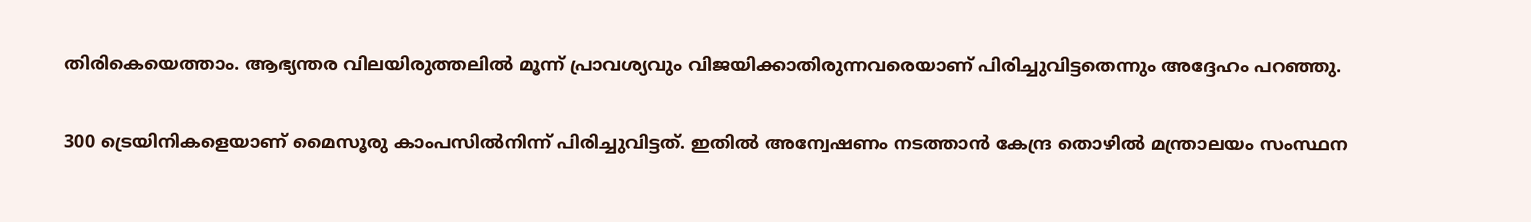തിരികെയെത്താം. ആഭ്യന്തര വിലയിരുത്തലിൽ മൂന്ന് പ്രാവശ്യവും വിജയിക്കാതിരുന്നവരെയാണ് പിരിച്ചുവിട്ടതെന്നും അദ്ദേഹം പറഞ്ഞു.

300 ട്രെയിനികളെയാണ് മൈസൂരു കാംപസിൽനിന്ന് പിരിച്ചുവിട്ടത്. ഇതിൽ അന്വേഷണം നടത്താൻ കേന്ദ്ര തൊഴിൽ മന്ത്രാലയം സംസ്ഥന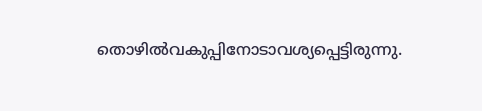തൊഴിൽവകുപ്പിനോടാവശ്യപ്പെട്ടിരുന്നു.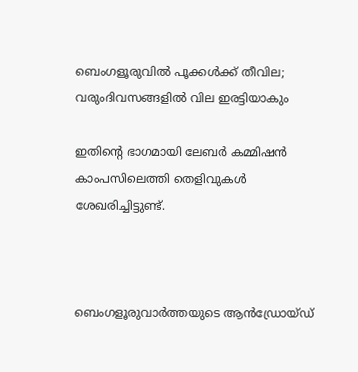ബെംഗളൂരുവിൽ പൂക്കൾക്ക് തീവില; വരുംദിവസങ്ങളിൽ വില ഇരട്ടിയാകും

ഇതിന്റെ ഭാഗമായി ലേബർ കമ്മിഷൻ കാംപസിലെത്തി തെളിവുകൾ ശേഖരിച്ചിട്ടുണ്ട്.



ബെംഗളൂരുവാർത്തയുടെ ആൻഡ്രോയ്ഡ്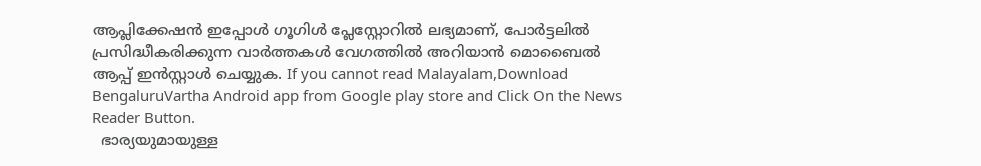ആപ്ലിക്കേഷൻ ഇപ്പോൾ ഗൂഗിൾ പ്ലേസ്റ്റോറിൽ ലഭ്യമാണ്, പോർട്ടലിൽ പ്രസിദ്ധീകരിക്കുന്ന വാർത്തകൾ വേഗത്തിൽ അറിയാൻ മൊബൈൽ ആപ്പ് ഇൻസ്റ്റാൾ ചെയ്യുക. If you cannot read Malayalam,Download BengaluruVartha Android app from Google play store and Click On the News Reader Button.
  ഭാര്യയുമായുള്ള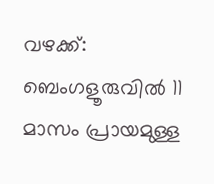വഴക്ക്: ബെംഗളൂരുവിൽ 11 മാസം പ്രായമുള്ള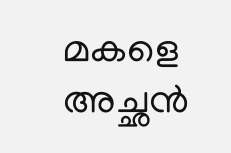മകളെ അച്ഛൻ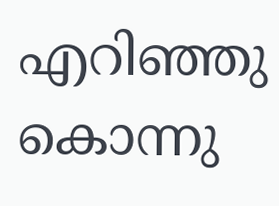എറിഞ്ഞു കൊന്നു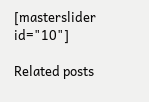[masterslider id="10"]

Related posts